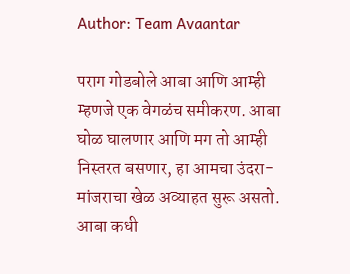Author: Team Avaantar

पराग गोडबोले आबा आणि आम्ही म्हणजे एक वेगळंच समीकरण. आबा घोळ घालणार आणि मग तो आम्ही निस्तरत बसणार, हा आमचा उंदरा-मांजराचा खेळ अव्याहत सुरू असतो. आबा कधी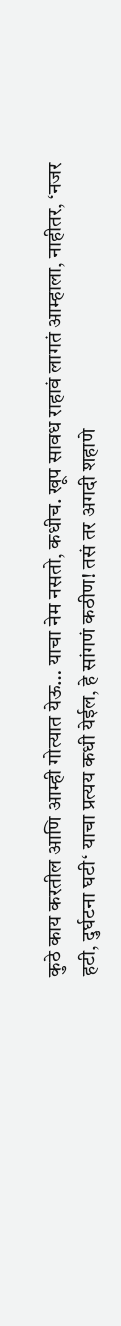कुठे काय करतील आणि आम्ही गोत्यात येऊ… याचा नेम नसतो, कधीच. खूप सावध राहावं लागतं आम्हाला, नाहीतर, ‘नजर हटी, दुर्घटना घटी‘ याचा प्रत्यय कधी येईल, हे सांगणं कठीण! तसं तर अगदी शहाणे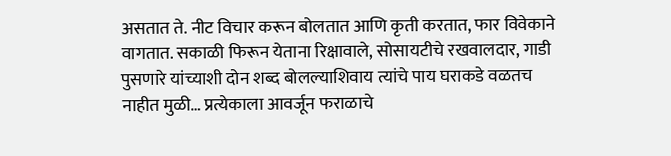असतात ते. नीट विचार करून बोलतात आणि कृती करतात, फार विवेकाने वागतात. सकाळी फिरून येताना रिक्षावाले, सोसायटीचे रखवालदार, गाडी पुसणारे यांच्याशी दोन शब्द बोलल्याशिवाय त्यांचे पाय घराकडे वळतच नाहीत मुळी… प्रत्येकाला आवर्जून फराळाचे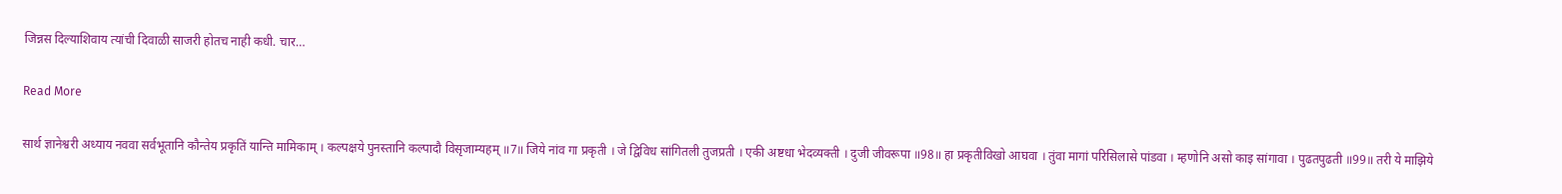जिन्नस दिल्याशिवाय त्यांची दिवाळी साजरी होतच नाही कधी. चार…

Read More

सार्थ ज्ञानेश्वरी अध्याय नववा सर्वभूतानि कौन्तेय प्रकृतिं यान्ति मामिकाम् । कल्पक्षये पुनस्तानि कल्पादौ विसृजाम्यहम् ॥7॥ जिये नांव गा प्रकृती । जे द्विविध सांगितली तुजप्रती । एकी अष्टधा भेदव्यक्ती । दुजी जीवरूपा ॥98॥ हा प्रकृतीविखो आघवा । तुंवा मागां परिसिलासे पांडवा । म्हणोनि असो काइ सांगावा । पुढतपुढती ॥99॥ तरी ये माझिये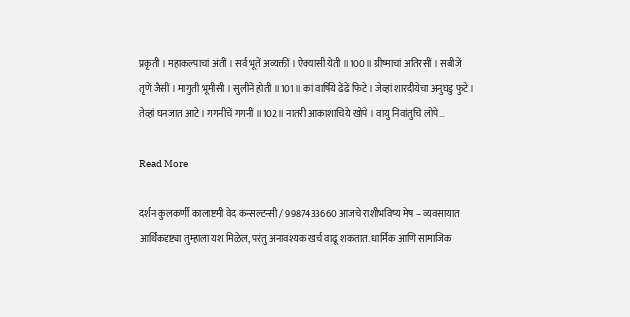प्रकृती । महाकल्पाचां अंतीं । सर्व भूतें अव्यक्तीं । ऐक्यासी येती ॥100॥ ग्रीष्माचां अतिरसीं । सबीजें तृणें जैसीं । मागुती भूमीसी । सुलीनें होती ॥101॥ कां वार्षिये ढेंढें फिटे । जेव्हां शारदीयेचा अनुघडु फुटे । तेव्हां घनजात आटे । गगनींचें गगनीं ॥102॥ नातरी आकाशाचिये खोंपे । वायु निवांतुचि लोपे…

Read More

दर्शन कुलकर्णी कालाष्टमी वेद कन्सल्टन्सी / 9987433660 आजचे राशीभविष्य मेष – व्यवसायात आर्थिकदृष्ट्या तुम्हाला यश मिळेल, परंतु अनावश्यक खर्च वाढू शकतात. धार्मिक आणि सामाजिक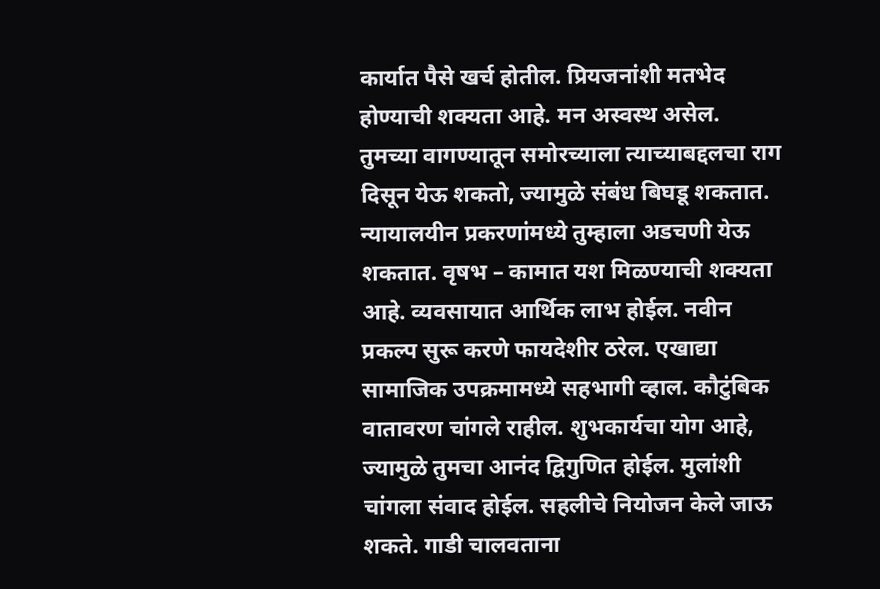कार्यात पैसे खर्च होतील. प्रियजनांशी मतभेद होण्याची शक्यता आहे. मन अस्वस्थ असेल. तुमच्या वागण्यातून समोरच्याला त्याच्याबद्दलचा राग दिसून येऊ शकतो, ज्यामुळे संबंध बिघडू शकतात. न्यायालयीन प्रकरणांमध्ये तुम्हाला अडचणी येऊ शकतात. वृषभ – कामात यश मिळण्याची शक्यता आहे. व्यवसायात आर्थिक लाभ होईल. नवीन प्रकल्प सुरू करणे फायदेशीर ठरेल. एखाद्या सामाजिक उपक्रमामध्ये सहभागी व्हाल. कौटुंबिक वातावरण चांगले राहील. शुभकार्यचा योग आहे, ज्यामुळे तुमचा आनंद द्विगुणित होईल. मुलांशी चांगला संवाद होईल. सहलीचे नियोजन केले जाऊ शकते. गाडी चालवताना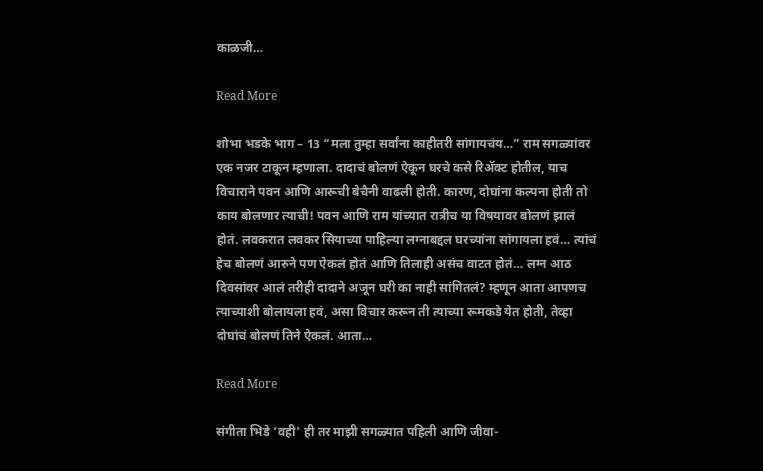काळजी…

Read More

शोभा भडके भाग – 13 “मला तुम्हा सर्वांना काहीतरी सांगायचंय…” राम सगळ्यांवर एक नजर टाकून म्हणाला. दादाचं बोलणं ऐकून घरचे कसे रिॲक्ट होतील, याच विचाराने पवन आणि आरूची बेचैनी वाढली होती. कारण, दोघांना कल्पना होती तो काय बोलणार त्याची! पवन आणि राम यांच्यात रात्रीच या विषयावर बोलणं झालं होतं. लवकरात लवकर सियाच्या पाहिल्या लग्नाबद्दल घरच्यांना सांगायला हवं… त्यांचं हेच बोलणं आरुने पण ऐकलं होतं आणि तिलाही असंच वाटत होतं… लग्न आठ दिवसांवर आलं तरीही दादाने अजून घरी का नाही सांगितलं? म्हणून आता आपणच त्याच्याशी बोलायला हवं, असा विचार करून ती त्याच्या रूमकडे येत होती, तेव्हा दोघांचं बोलणं तिने ऐकलं. आता…

Read More

संगीता भिडे ‘वही’ ही तर माझी सगळ्यात पहिली आणि जीवा-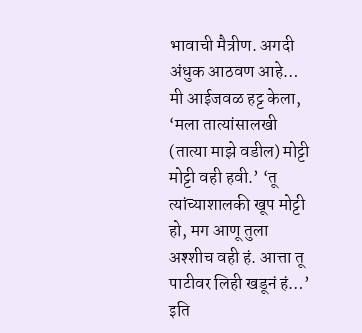भावाची मैत्रीण. अगदी अंधुक आठवण आहे… मी आईजवळ हट्ट केला, ‘मला तात्यांसालखी (तात्या माझे वडील) मोट्टी मोट्टी वही हवी.’ ‘तू त्यांच्याशालकी खूप मोट्टी हो, मग आणू तुला अश्शीच वही हं. आत्ता तू पाटीवर लिही खडूनं हं…’ इति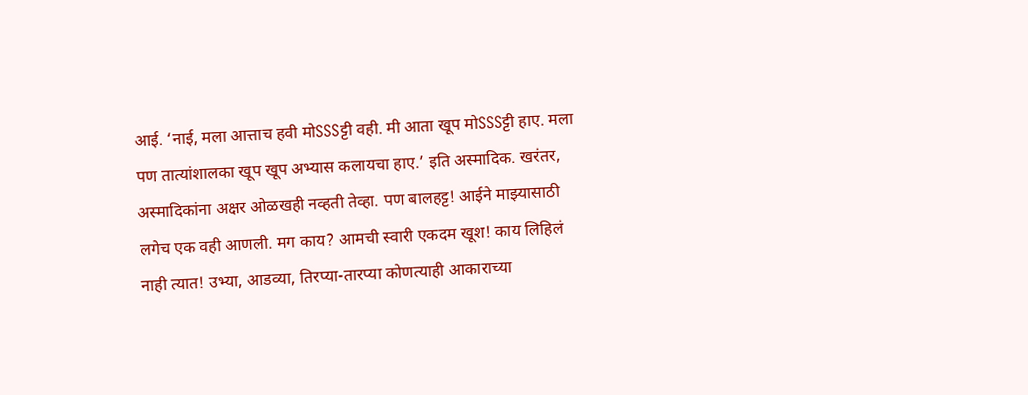आई. ‘नाई, मला आत्ताच हवी मोSSSट्टी वही. मी आता खूप मोSSSट्टी हाए. मला पण तात्यांशालका खूप खूप अभ्यास कलायचा हाए.’ इति अस्मादिक. खरंतर, अस्मादिकांना अक्षर ओळखही नव्हती तेव्हा. पण बालहट्ट! आईने माझ्यासाठी लगेच एक वही आणली. मग काय? आमची स्वारी एकदम खूश! काय लिहिलं नाही त्यात! उभ्या, आडव्या, तिरप्या-तारप्या कोणत्याही आकाराच्या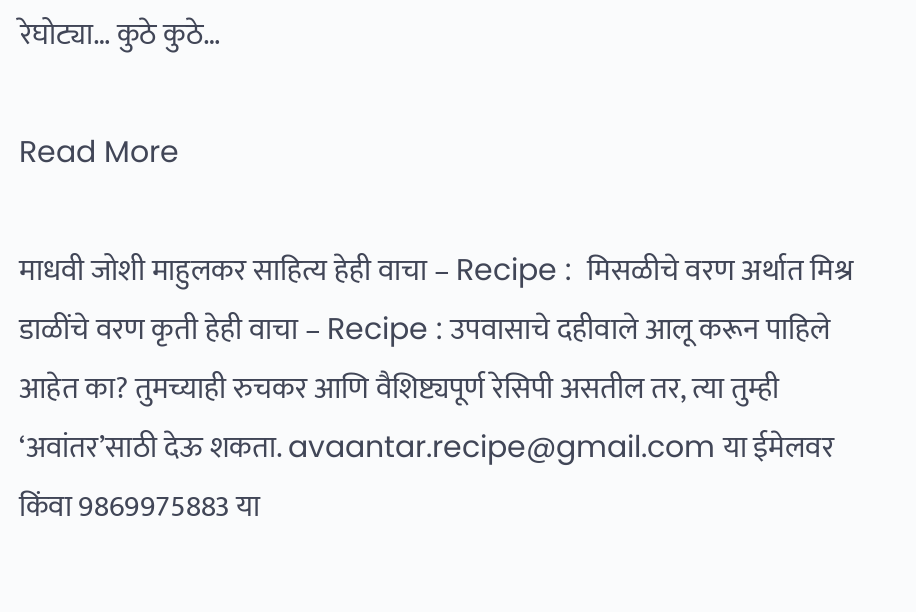रेघोट्या… कुठे कुठे…

Read More

माधवी जोशी माहुलकर साहित्य हेही वाचा – Recipe :  मिसळीचे वरण अर्थात मिश्र डाळींचे वरण कृती हेही वाचा – Recipe : उपवासाचे दहीवाले आलू करून पाहिले आहेत का? तुमच्याही रुचकर आणि वैशिष्ट्यपूर्ण रेसिपी असतील तर, त्या तुम्ही ‘अवांतर’साठी देऊ शकता. avaantar.recipe@gmail.com या ईमेलवर किंवा 9869975883 या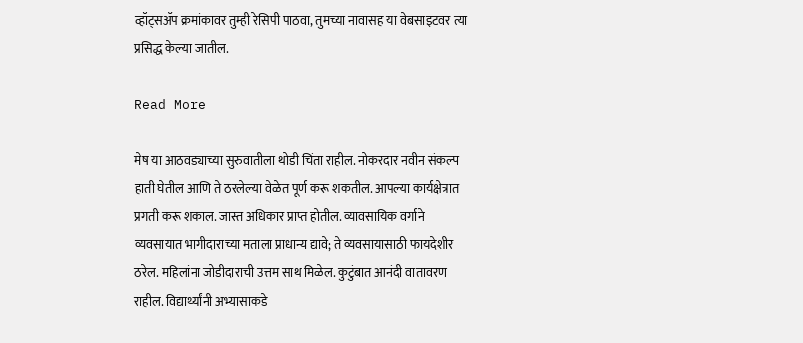व्हॉट्सॲप क्रमांकावर तुम्ही रेसिपी पाठवा, तुमच्या नावासह या वेबसाइटवर त्या प्रसिद्ध केल्या जातील.

Read More

मेष या आठवड्याच्या सुरुवातीला थोडी चिंता राहील. नोकरदार नवीन संकल्प हाती घेतील आणि ते ठरलेल्या वेळेत पूर्ण करू शकतील. आपल्या कार्यक्षेत्रात प्रगती करू शकाल. जास्त अधिकार प्राप्त होतील. व्यावसायिक वर्गाने व्यवसायात भागीदाराच्या मताला प्राधान्य द्यावे; ते व्यवसायासाठी फायदेशीर ठरेल. महिलांना जोडीदाराची उत्तम साथ मिळेल. कुटुंबात आनंदी वातावरण राहील. विद्यार्थ्यांनी अभ्यासाकडे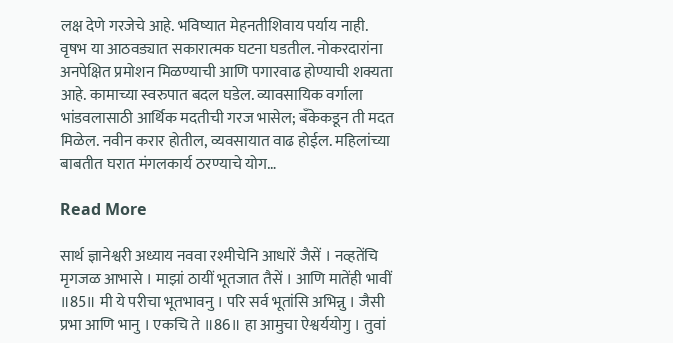लक्ष देणे गरजेचे आहे. भविष्यात मेहनतीशिवाय पर्याय नाही. वृषभ या आठवड्यात सकारात्मक घटना घडतील. नोकरदारांना अनपेक्षित प्रमोशन मिळण्याची आणि पगारवाढ होण्याची शक्यता आहे. कामाच्या स्वरुपात बदल घडेल. व्यावसायिक वर्गाला भांडवलासाठी आर्थिक मदतीची गरज भासेल; बँकेकडून ती मदत मिळेल. नवीन करार होतील, व्यवसायात वाढ होईल. महिलांच्या बाबतीत घरात मंगलकार्य ठरण्याचे योग…

Read More

सार्थ ज्ञानेश्वरी अध्याय नववा रश्मीचेनि आधारें जैसें । नव्हतेंचि मृगजळ आभासे । माझां ठायीं भूतजात तैसें । आणि मातेंही भावीं ॥85॥ मी ये परीचा भूतभावनु । परि सर्व भूतांसि अभिन्नु । जैसी प्रभा आणि भानु । एकचि ते ॥86॥ हा आमुचा ऐश्वर्ययोगु । तुवां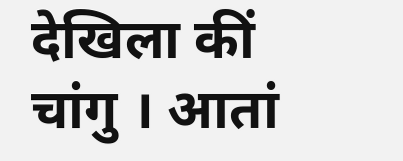देखिला कीं चांगु । आतां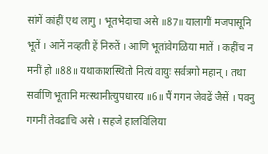सांगें कांहीं एथ लागु । भूतभेदाचा असे ॥87॥ यालागीं मजपासूनि भूतें । आनें नव्हती हें निरुतें । आणि भूतांवेगळिया मातें । कहींच न मनीं हो ॥88॥ यथाकाशस्थितो नित्यं वायुः सर्वत्रगो महान् । तथा सर्वाणि भूतानि मत्स्थानीत्युपधारय ॥6॥ पैं गगन जेवढें जैसें । पवनु गगनीं तेवढाचि असे । सहजे हालविलिया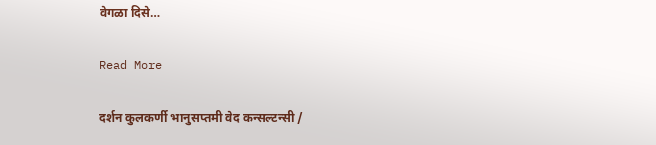वेगळा दिसे…

Read More

दर्शन कुलकर्णी भानुसप्तमी वेद कन्सल्टन्सी /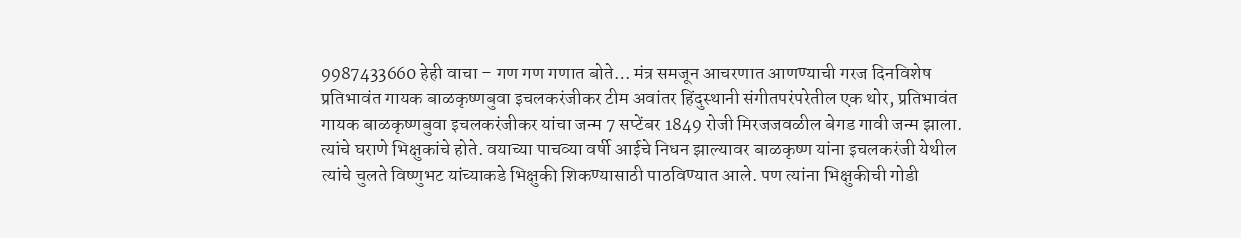9987433660 हेही वाचा – गण गण गणात बोते… मंत्र समजून आचरणात आणण्याची गरज दिनविशेष प्रतिभावंत गायक बाळकृष्णबुवा इचलकरंजीकर टीम अवांतर हिंदुस्थानी संगीतपरंपरेतील एक थोर, प्रतिभावंत गायक बाळकृष्णबुवा इचलकरंजीकर यांचा जन्म 7 सप्टेंबर 1849 रोजी मिरजजवळील बेगड गावी जन्म झाला. त्यांचे घराणे भिक्षुकांचे होते. वयाच्या पाचव्या वर्षी आईचे निधन झाल्यावर बाळकृष्ण यांना इचलकरंजी येथील त्यांचे चुलते विष्णुभट यांच्याकडे भिक्षुकी शिकण्यासाठी पाठविण्यात आले. पण त्यांना भिक्षुकीची गोडी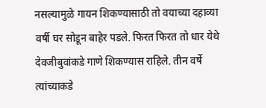नसल्यामुळे गायन शिकण्यासाठी तो वयाच्या दहाव्या वर्षी घर सोडून बाहेर पडले. फिरत फिरत तो धार येथे देवजीबुवांकडे गाणे शिकण्यास राहिले. तीन वर्षे त्यांच्याकडे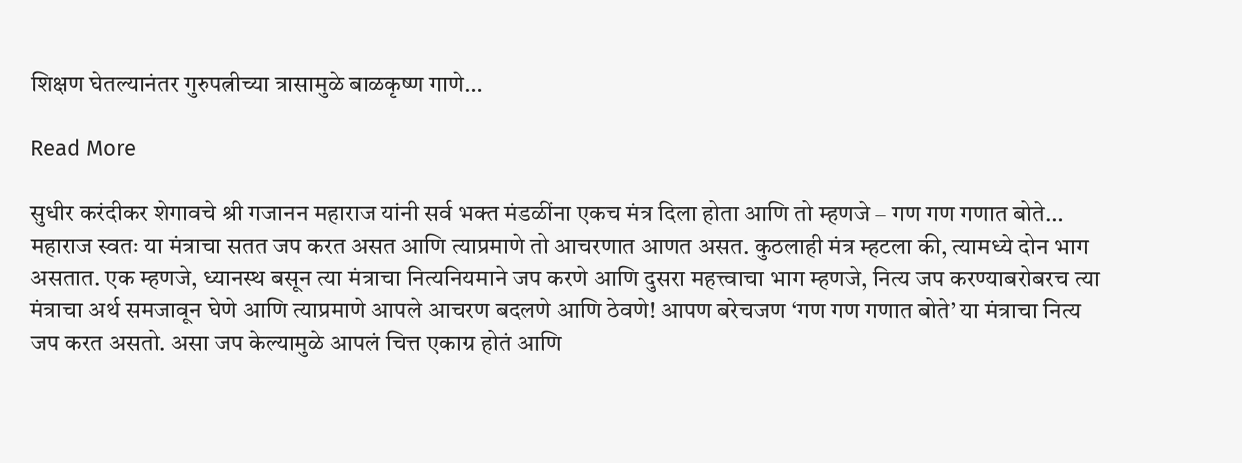शिक्षण घेतल्यानंतर गुरुपत्नीच्या त्रासामुळे बाळकृष्ण गाणे…

Read More

सुधीर करंदीकर शेगावचे श्री गजानन महाराज यांनी सर्व भक्त मंडळींना एकच मंत्र दिला होता आणि तो म्हणजे – गण गण गणात बोते… महाराज स्वतः या मंत्राचा सतत जप करत असत आणि त्याप्रमाणे तो आचरणात आणत असत. कुठलाही मंत्र म्हटला की, त्यामध्ये दोन भाग असतात. एक म्हणजे, ध्यानस्थ बसून त्या मंत्राचा नित्यनियमाने जप करणे आणि दुसरा महत्त्वाचा भाग म्हणजे, नित्य जप करण्याबरोबरच त्या मंत्राचा अर्थ समजावून घेणे आणि त्याप्रमाणे आपले आचरण बदलणे आणि ठेवणे! आपण बरेचजण ‘गण गण गणात बोते’ या मंत्राचा नित्य जप करत असतो. असा जप केल्यामुळे आपलं चित्त एकाग्र होतं आणि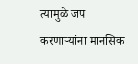त्यामुळे जप करणाऱ्यांना मानसिक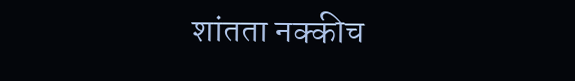शांतता नक्कीच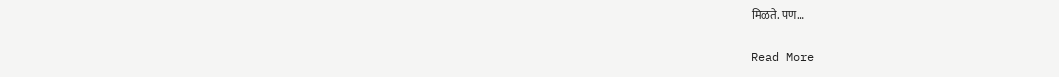मिळते. पण…

Read More